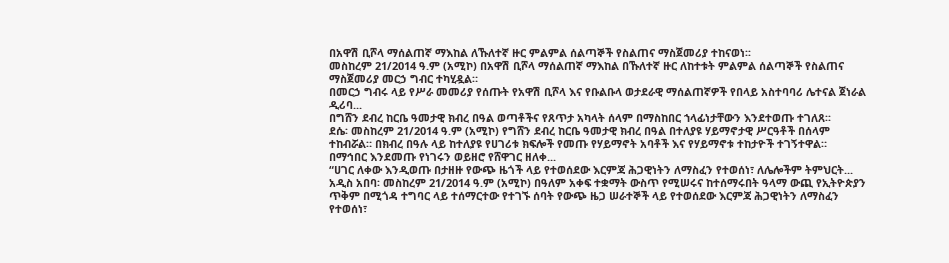በአዋሽ ቢሾላ ማሰልጠኛ ማእከል ለኹለተኛ ዙር ምልምል ሰልጣኞች የስልጠና ማስጀመሪያ ተከናወነ፡፡
መስከረም 21/2014 ዓ.ም (አሚኮ) በአዋሽ ቢሾላ ማሰልጠኛ ማእከል በኹለተኛ ዙር ለከተቱት ምልምል ሰልጣኞች የስልጠና ማስጀመሪያ መርኃ ግብር ተካሂዷል።
በመርኃ ግብሩ ላይ የሥራ መመሪያ የሰጡት የአዋሽ ቢሾላ እና የቡልቡላ ወታደራዊ ማሰልጠኛዎች የበላይ አስተባባሪ ሌተናል ጀነራል ዲሪባ...
በግሸን ደብረ ከርቤ ዓመታዊ ክብረ በዓል ወጣቶችና የጸጥታ አካላት ሰላም በማስከበር ኀላፊነታቸውን እንደተወጡ ተገለጸ፡፡
ደሴ፡ መስከረም 21/2014 ዓ.ም (አሚኮ) የግሸን ደብረ ከርቤ ዓመታዊ ክብረ በዓል በተለያዩ ሃይማኖታዊ ሥርዓቶች በሰላም ተከብሯል። በክብረ በዓሉ ላይ ከተለያዩ የሀገሪቱ ክፍሎች የመጡ የሃይማኖት አባቶች እና የሃይማኖቱ ተከታዮች ተገኝተዋል።
በማኅበር እንደመጡ የነገሩን ወይዘሮ የሸዋገር ዘለቀ...
“ሀገር ለቀው እንዲወጡ በታዘዙ የውጭ ዜጎች ላይ የተወሰደው እርምጃ ሕጋዊነትን ለማስፈን የተወሰነ፣ ለሌሎችም ትምህርት...
አዲስ አበባ፡ መስከረም 21/2014 ዓ.ም (አሚኮ) በዓለም አቀፍ ተቋማት ውስጥ የሚሠሩና ከተሰማሩበት ዓላማ ውጪ የኢትዮጵያን ጥቅም በሚጎዳ ተግባር ላይ ተሰማርተው የተገኙ ሰባት የውጭ ዜጋ ሠራተኞች ላይ የተወሰደው እርምጃ ሕጋዊነትን ለማስፈን የተወሰነ፣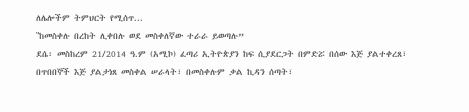ለሌሎችም ትምህርት የሚሰጥ...
‟ከመስቀሉ በረከት ሊቀበሉ ወደ መስቀለኛው ተራራ ይወጣሉ”
ደሴ፡ መስከረም 21/2014 ዓ.ም (አሚኮ) ፈጣሪ ኢትዮጵያን ከፍ ሲያደርጋት በምድሯ በሰው እጅ ያልተቀረጸ፣ በጥበበኞች እጅ ያልታነጸ መስቀል ሠራላት፣ በመስቀሉም ቃል ኪዳን ሰጣት፣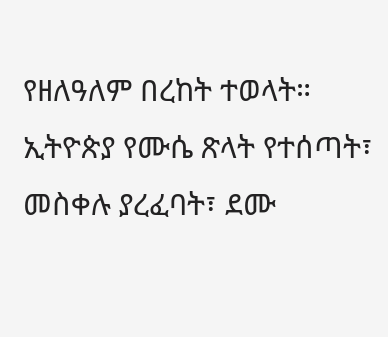የዘለዓለም በረከት ተወላት። ኢትዮጵያ የሙሴ ጽላት የተሰጣት፣ መስቀሉ ያረፈባት፣ ደሙ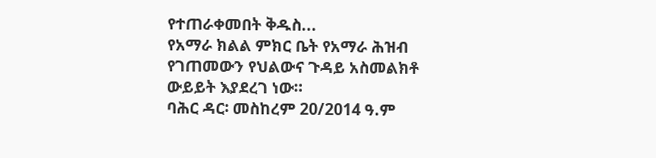የተጠራቀመበት ቅዱስ...
የአማራ ክልል ምክር ቤት የአማራ ሕዝብ የገጠመውን የህልውና ጉዳይ አስመልክቶ ውይይት እያደረገ ነው።
ባሕር ዳር፡ መስከረም 20/2014 ዓ.ም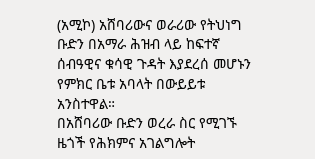(አሚኮ) አሸባሪውና ወራሪው የትህነግ ቡድን በአማራ ሕዝብ ላይ ከፍተኛ ሰብዓዊና ቁሳዊ ጉዳት እያደረሰ መሆኑን የምክር ቤቱ አባላት በውይይቱ አንስተዋል።
በአሸባሪው ቡድን ወረራ ስር የሚገኙ ዜጎች የሕክምና አገልግሎት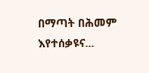በማጣት በሕመም እየተሰቃዩና...